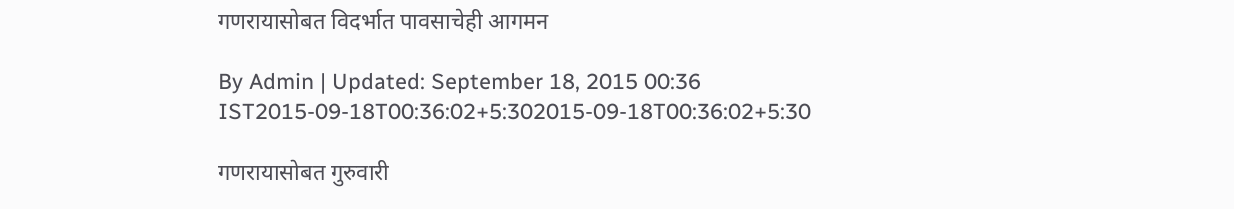गणरायासोबत विदर्भात पावसाचेही आगमन

By Admin | Updated: September 18, 2015 00:36 IST2015-09-18T00:36:02+5:302015-09-18T00:36:02+5:30

गणरायासोबत गुरुवारी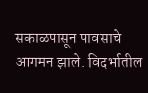सकाळपासून पावसाचे आगमन झाले. विदर्भातील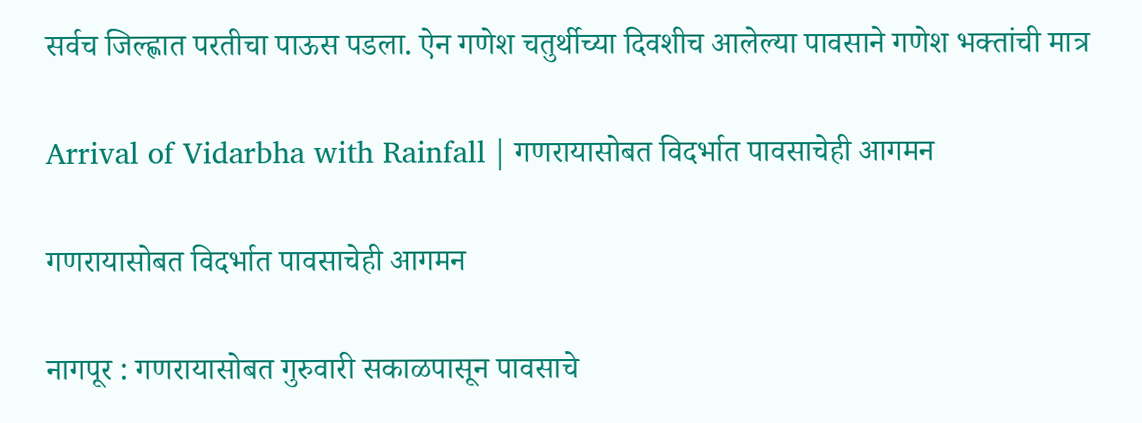सर्वच जिल्ह्णात परतीचा पाऊस पडला. ऐन गणेश चतुर्थीच्या दिवशीच आलेल्या पावसाने गणेश भक्तांची मात्र

Arrival of Vidarbha with Rainfall | गणरायासोबत विदर्भात पावसाचेही आगमन

गणरायासोबत विदर्भात पावसाचेही आगमन

नागपूर : गणरायासोबत गुरुवारी सकाळपासून पावसाचे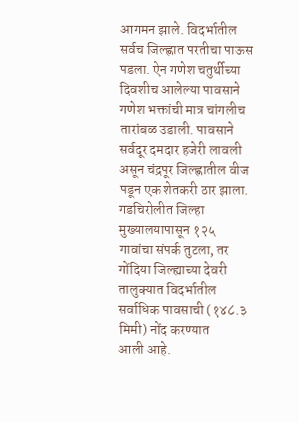आगमन झाले. विदर्भातील सर्वच जिल्ह्णात परतीचा पाऊस पडला. ऐन गणेश चतुर्थीच्या दिवशीच आलेल्या पावसाने गणेश भक्तांची मात्र चांगलीच तारांबळ उडाली. पावसाने सर्वदूर दमदार हजेरी लावली असून चंद्रपूर जिल्ह्णातील वीज पडून एक शेतकरी ठार झाला. गडचिरोलीत जिल्हा मुख्यालयापासून १२५ गावांचा संपर्क तुटला, तर गोंदिया जिल्ह्याच्या देवरी तालुक्यात विदर्भातील सर्वाधिक पावसाची (१४८.३ मिमी) नोंद करण्यात
आली आहे.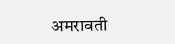अमरावती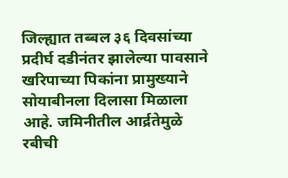जिल्ह्यात तब्बल ३६ दिवसांच्या प्रदीर्घ दडीनंतर झालेल्या पावसाने खरिपाच्या पिकांना प्रामुख्याने सोयाबीनला दिलासा मिळाला आहे. जमिनीतील आर्द्रतेमुळे रबीची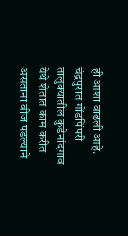ही आशा वाढली आहे.
चंद्रपुरात गोंडपिंपरी तालुक्यातील कुडेनांदगाव येथे शेतात काम करीत असताना वीज पडल्याने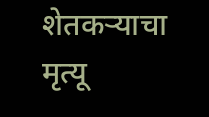शेतकऱ्याचा मृत्यू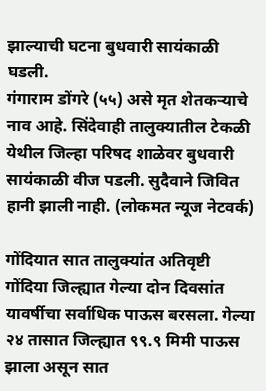झाल्याची घटना बुधवारी सायंकाळी घडली.
गंगाराम डोंगरे (५५) असे मृत शेतकऱ्याचे नाव आहे. सिंदेवाही तालुक्यातील टेकळी येथील जिल्हा परिषद शाळेवर बुधवारी
सायंकाळी वीज पडली. सुदैवाने जिवित हानी झाली नाही. (लोकमत न्यूज नेटवर्क)

गोंदियात सात तालुक्यांत अतिवृष्टी
गोंदिया जिल्ह्यात गेल्या दोन दिवसांत यावर्षीचा सर्वाधिक पाऊस बरसला. गेल्या २४ तासात जिल्ह्यात ९९.९ मिमी पाऊस झाला असून सात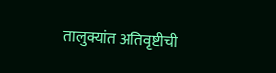तालुक्यांत अतिवृष्टीची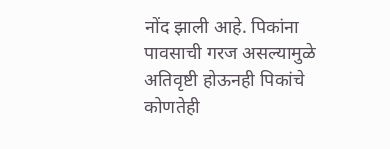नोंद झाली आहे. पिकांना पावसाची गरज असल्यामुळे अतिवृष्टी होऊनही पिकांचे कोणतेही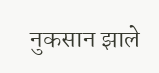नुकसान झाले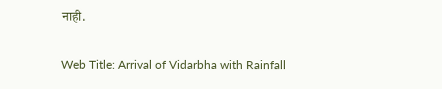नाही.

Web Title: Arrival of Vidarbha with Rainfall